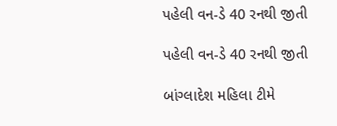પહેલી વન-ડે 40 રનથી જીતી

પહેલી વન-ડે 40 રનથી જીતી

બાંગ્લાદેશ મહિલા ટીમે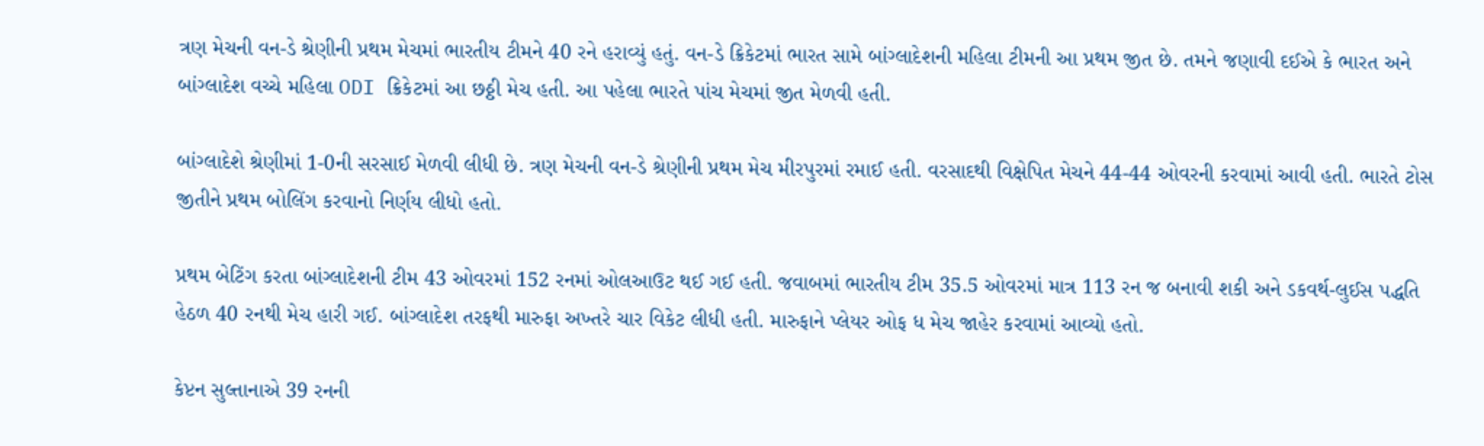ત્રણ મેચની વન-ડે શ્રેણીની પ્રથમ મેચમાં ભારતીય ટીમને 40 રને હરાવ્યું હતું. વન-ડે ક્રિકેટમાં ભારત સામે બાંગ્લાદેશની મહિલા ટીમની આ પ્રથમ જીત છે. તમને જણાવી દઈએ કે ભારત અને બાંગ્લાદેશ વચ્ચે મહિલા ODI ક્રિકેટમાં આ છઠ્ઠી મેચ હતી. આ પહેલા ભારતે પાંચ મેચમાં જીત મેળવી હતી.

બાંગ્લાદેશે શ્રેણીમાં 1-0ની સરસાઈ મેળવી લીધી છે. ત્રણ મેચની વન-ડે શ્રેણીની પ્રથમ મેચ મીરપુરમાં રમાઈ હતી. વરસાદથી વિક્ષેપિત મેચને 44-44 ઓવરની કરવામાં આવી હતી. ભારતે ટોસ જીતીને પ્રથમ બોલિંગ કરવાનો નિર્ણય લીધો હતો.

પ્રથમ બેટિંગ કરતા બાંગ્લાદેશની ટીમ 43 ઓવરમાં 152 રનમાં ઓલઆઉટ થઈ ગઈ હતી. જવાબમાં ભારતીય ટીમ 35.5 ઓવરમાં માત્ર 113 રન જ બનાવી શકી અને ડકવર્થ-લુઈસ પદ્ધતિ હેઠળ 40 રનથી મેચ હારી ગઈ. બાંગ્લાદેશ તરફથી મારુફા અખ્તરે ચાર વિકેટ લીધી હતી. મારુફાને પ્લેયર ઓફ ધ મેચ જાહેર કરવામાં આવ્યો હતો.

કેપ્ટન સુલ્તાનાએ 39 રનની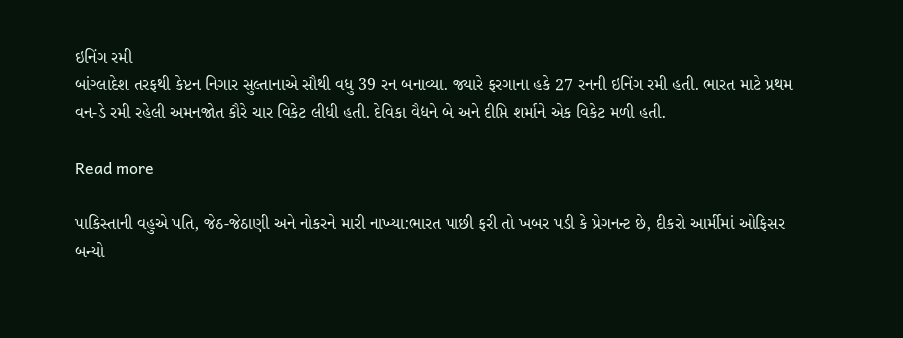ઇનિંગ રમી
બાંગ્લાદેશ તરફથી કેપ્ટન નિગાર સુલ્તાનાએ સૌથી વધુ 39 રન બનાવ્યા. જ્યારે ફરગાના હકે 27 રનની ઇનિંગ રમી હતી. ભારત માટે પ્રથમ વન-ડે રમી રહેલી અમનજોત કૌરે ચાર વિકેટ લીધી હતી. દેવિકા વૈદ્યને બે અને દીપ્તિ શર્માને એક વિકેટ મળી હતી.

Read more

પાકિસ્તાની વહુએ પતિ, જેઠ-જેઠાણી અને નોકરને મારી નાખ્યા:ભારત પાછી ફરી તો ખબર પડી કે પ્રેગનન્ટ છે, દીકરો આર્મીમાં ઓફિસર બન્યો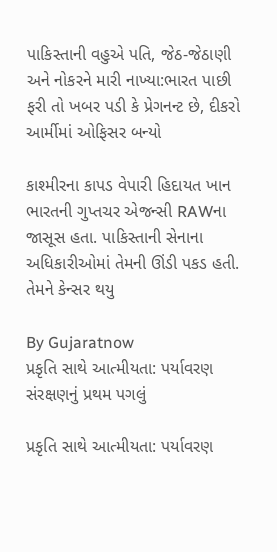પાકિસ્તાની વહુએ પતિ, જેઠ-જેઠાણી અને નોકરને મારી નાખ્યા:ભારત પાછી ફરી તો ખબર પડી કે પ્રેગનન્ટ છે, દીકરો આર્મીમાં ઓફિસર બન્યો

કાશ્મીરના કાપડ વેપારી હિદાયત ખાન ભારતની ગુપ્તચર એજન્સી RAWના જાસૂસ હતા. પાકિસ્તાની સેનાના અધિકારીઓમાં તેમની ઊંડી પકડ હતી. તેમને કેન્સર થયુ

By Gujaratnow
પ્રકૃતિ સાથે આત્મીયતા: પર્યાવરણ સંરક્ષણનું પ્રથમ પગલું

પ્રકૃતિ સાથે આત્મીયતા: પર્યાવરણ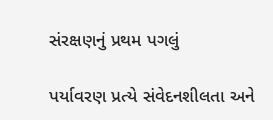સંરક્ષણનું પ્રથમ પગલું

પર્યાવરણ પ્રત્યે સંવેદનશીલતા અને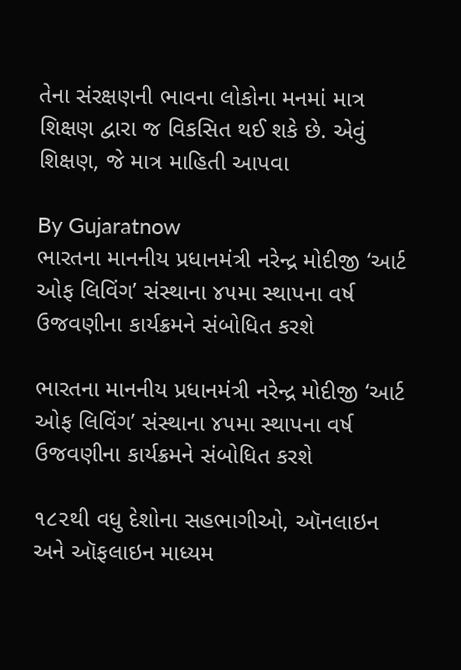તેના સંરક્ષણની ભાવના લોકોના મનમાં માત્ર શિક્ષણ દ્વારા જ વિકસિત થઈ શકે છે. એવું શિક્ષણ, જે માત્ર માહિતી આપવા

By Gujaratnow
ભારતના માનનીય પ્રધાનમંત્રી નરેન્દ્ર મોદીજી ‘આર્ટ ઓફ લિવિંગ’ સંસ્થાના ૪૫મા સ્થાપના વર્ષ ઉજવણીના કાર્યક્રમને સંબોધિત કરશે

ભારતના માનનીય પ્રધાનમંત્રી નરેન્દ્ર મોદીજી ‘આર્ટ ઓફ લિવિંગ’ સંસ્થાના ૪૫મા સ્થાપના વર્ષ ઉજવણીના કાર્યક્રમને સંબોધિત કરશે

૧૮૨થી વધુ દેશોના સહભાગીઓ, ઑનલાઇન અને ઑફલાઇન માધ્યમ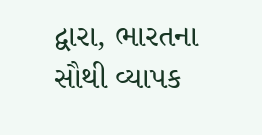દ્વારા, ભારતના સૌથી વ્યાપક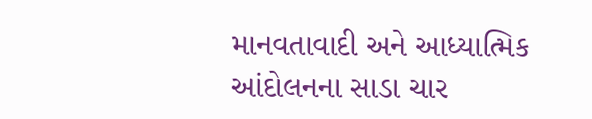માનવતાવાદી અને આધ્યાત્મિક આંદોલનના સાડા ચાર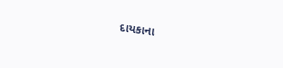દાયકાના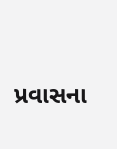પ્રવાસના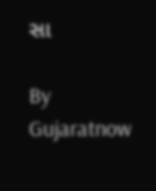સા

By Gujaratnow